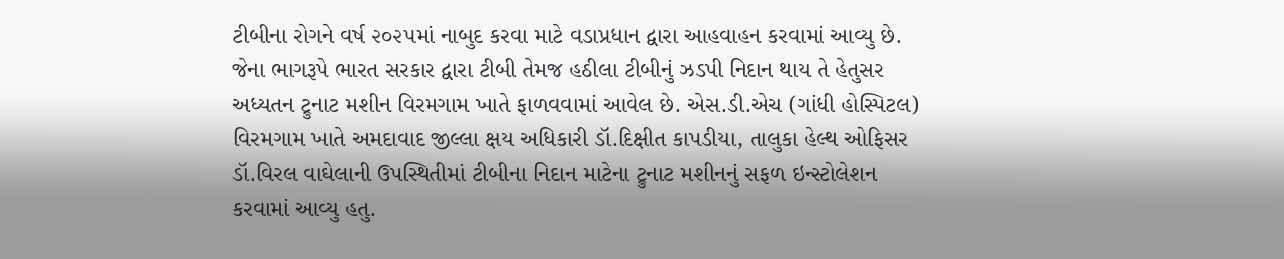ટીબીના રોગને વર્ષ ૨૦૨૫માં નાબુદ કરવા માટે વડાપ્રધાન દ્વારા આહવાહન કરવામાં આવ્યુ છે. જેના ભાગરૂપે ભારત સરકાર દ્વારા ટીબી તેમજ હઠીલા ટીબીનું ઝડપી નિદાન થાય તે હેતુસર અધ્યતન ટ્રુનાટ મશીન વિરમગામ ખાતે ફાળવવામાં આવેલ છે. એસ.ડી.એચ (ગાંધી હોસ્પિટલ) વિરમગામ ખાતે અમદાવાદ જીલ્લા ક્ષય અધિકારી ડૉ.દિક્ષીત કાપડીયા, તાલુકા હેલ્થ ઓફિસર ડૉ.વિરલ વાઘેલાની ઉપસ્થિતીમાં ટીબીના નિદાન માટેના ટ્રુનાટ મશીનનું સફળ ઇન્સ્ટોલેશન કરવામાં આવ્યુ હતુ.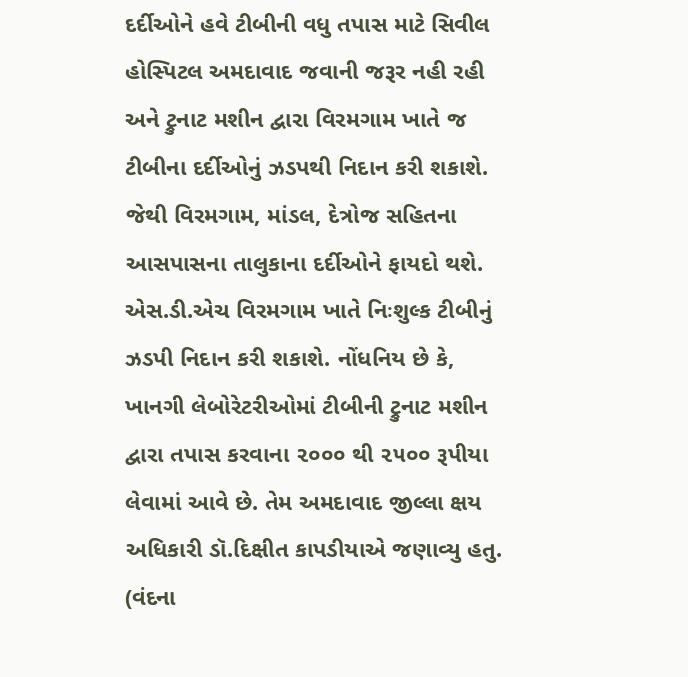દર્દીઓને હવે ટીબીની વધુ તપાસ માટે સિવીલ હોસ્પિટલ અમદાવાદ જવાની જરૂર નહી રહી અને ટ્રુનાટ મશીન દ્વારા વિરમગામ ખાતે જ ટીબીના દર્દીઓનું ઝડપથી નિદાન કરી શકાશે. જેથી વિરમગામ, માંડલ, દેત્રોજ સહિતના આસપાસના તાલુકાના દર્દીઓને ફાયદો થશે. એસ.ડી.એચ વિરમગામ ખાતે નિઃશુલ્ક ટીબીનું ઝડપી નિદાન કરી શકાશે. નોંધનિય છે કે, ખાનગી લેબોરેટરીઓમાં ટીબીની ટ્રુનાટ મશીન દ્વારા તપાસ કરવાના ૨૦૦૦ થી ૨૫૦૦ રૂપીયા લેવામાં આવે છે. તેમ અમદાવાદ જીલ્લા ક્ષય અધિકારી ડૉ.દિક્ષીત કાપડીયાએ જણાવ્યુ હતુ. (વંદના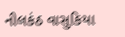નીલકંઠ વાસુકિયા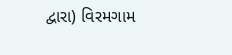દ્વારા) વિરમગામ